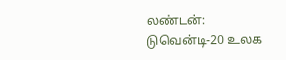லண்டன்: டுவென்டி-20 உலக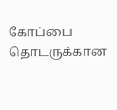கோப்பை தொடருக்கான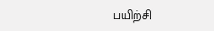பயிற்சி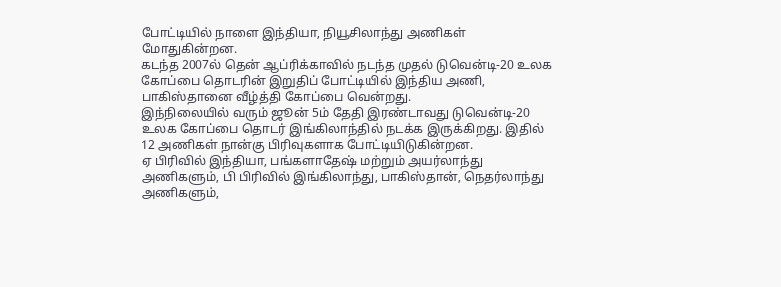போட்டியில் நாளை இந்தியா, நியூசிலாந்து அணிகள் மோதுகின்றன.
கடந்த 2007ல் தென் ஆப்ரிக்காவில் நடந்த முதல் டுவென்டி-20 உலக கோப்பை தொடரின் இறுதிப் போட்டியில் இந்திய அணி, பாகிஸ்தானை வீழ்த்தி கோப்பை வென்றது.
இந்நிலையில் வரும் ஜூன் 5ம் தேதி இரண்டாவது டுவென்டி-20 உலக கோப்பை தொடர் இங்கிலாந்தில் நடக்க இருக்கிறது. இதில் 12 அணிகள் நான்கு பிரிவுகளாக போட்டியிடுகின்றன.
ஏ பிரிவில் இந்தியா, பங்களாதேஷ் மற்றும் அயர்லாந்து அணிகளும், பி பிரிவில் இங்கிலாந்து, பாகிஸ்தான், நெதர்லாந்து அணிகளும்,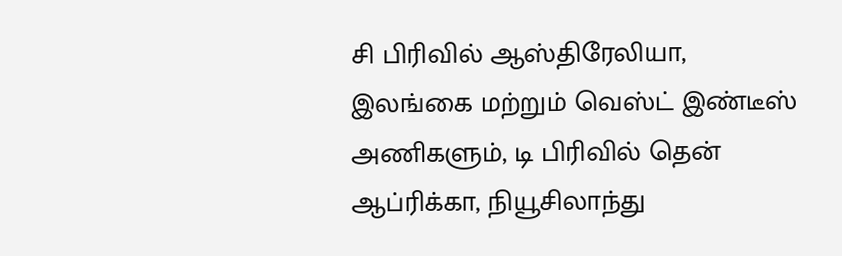சி பிரிவில் ஆஸ்திரேலியா, இலங்கை மற்றும் வெஸ்ட் இண்டீஸ் அணிகளும், டி பிரிவில் தென் ஆப்ரிக்கா, நியூசிலாந்து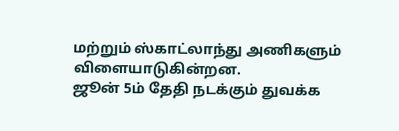மற்றும் ஸ்காட்லாந்து அணிகளும் விளையாடுகின்றன.
ஜூன் 5ம் தேதி நடக்கும் துவக்க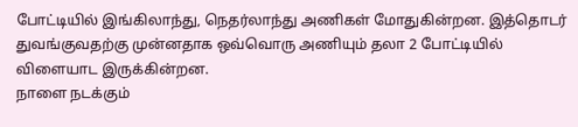போட்டியில் இங்கிலாந்து, நெதர்லாந்து அணிகள் மோதுகின்றன. இத்தொடர் துவங்குவதற்கு முன்னதாக ஒவ்வொரு அணியும் தலா 2 போட்டியில் விளையாட இருக்கின்றன.
நாளை நடக்கும்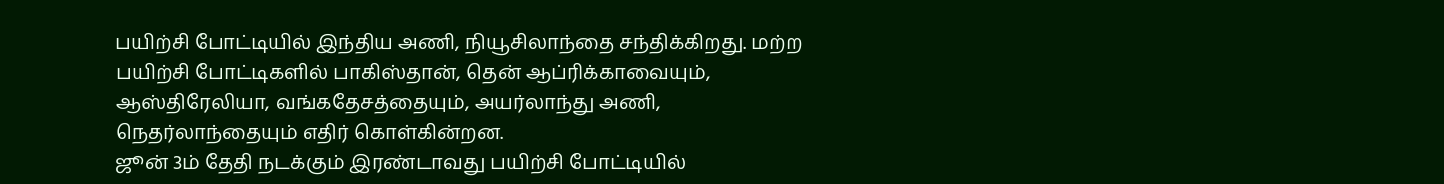பயிற்சி போட்டியில் இந்திய அணி, நியூசிலாந்தை சந்திக்கிறது. மற்ற பயிற்சி போட்டிகளில் பாகிஸ்தான், தென் ஆப்ரிக்காவையும், ஆஸ்திரேலியா, வங்கதேசத்தையும், அயர்லாந்து அணி, நெதர்லாந்தையும் எதிர் கொள்கின்றன.
ஜூன் 3ம் தேதி நடக்கும் இரண்டாவது பயிற்சி போட்டியில்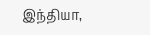இந்தியா,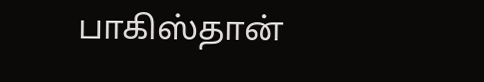பாகிஸ்தான்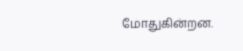மோதுகின்றன.